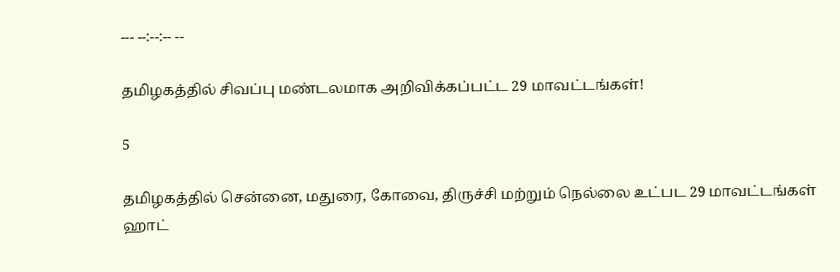--- --:--:-- --

தமிழகத்தில் சிவப்பு மண்டலமாக அறிவிக்கப்பட்ட 29 மாவட்டங்கள்!

5

தமிழகத்தில் சென்னை, மதுரை, கோவை, திருச்சி மற்றும் நெல்லை உட்பட 29 மாவட்டங்கள் ஹாட்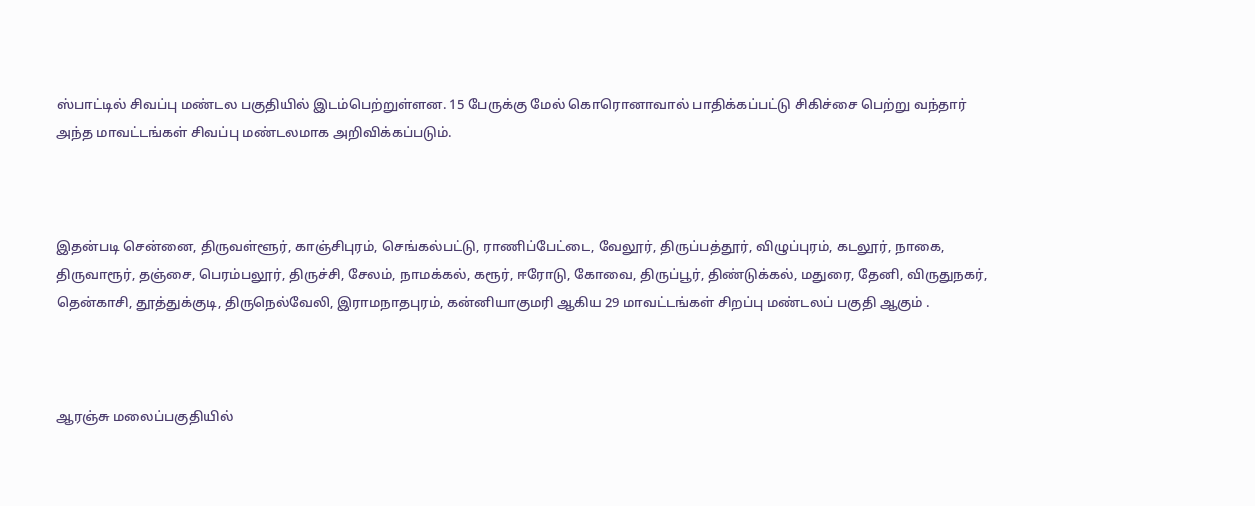ஸ்பாட்டில் சிவப்பு மண்டல பகுதியில் இடம்பெற்றுள்ளன. 15 பேருக்கு மேல் கொரொனாவால் பாதிக்கப்பட்டு சிகிச்சை பெற்று வந்தார் அந்த மாவட்டங்கள் சிவப்பு மண்டலமாக அறிவிக்கப்படும்.



இதன்படி சென்னை, திருவள்ளூர், காஞ்சிபுரம், செங்கல்பட்டு, ராணிப்பேட்டை, வேலூர், திருப்பத்தூர், விழுப்புரம், கடலூர், நாகை, திருவாரூர், தஞ்சை, பெரம்பலூர், திருச்சி, சேலம், நாமக்கல், கரூர், ஈரோடு, கோவை, திருப்பூர், திண்டுக்கல், மதுரை, தேனி, விருதுநகர், தென்காசி, தூத்துக்குடி, திருநெல்வேலி, இராமநாதபுரம், கன்னியாகுமரி ஆகிய 29 மாவட்டங்கள் சிறப்பு மண்டலப் பகுதி ஆகும் .



ஆரஞ்சு மலைப்பகுதியில்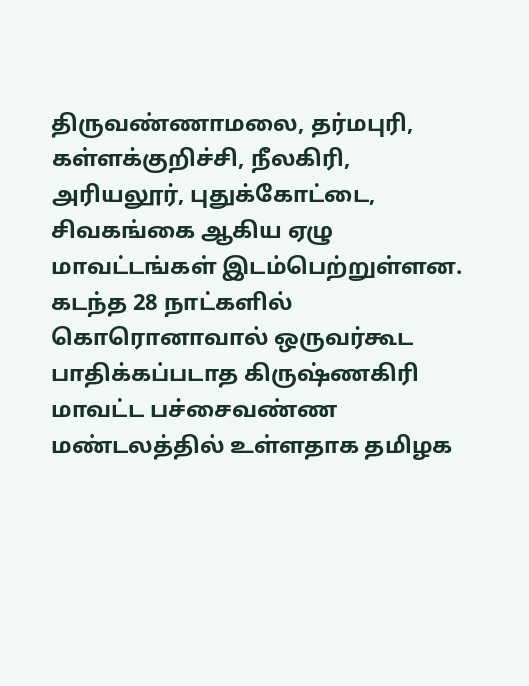திருவண்ணாமலை, தர்மபுரி, கள்ளக்குறிச்சி, நீலகிரி, அரியலூர், புதுக்கோட்டை, சிவகங்கை ஆகிய ஏழு மாவட்டங்கள் இடம்பெற்றுள்ளன. கடந்த 28 நாட்களில் கொரொனாவால் ஒருவர்கூட பாதிக்கப்படாத கிருஷ்ணகிரி மாவட்ட பச்சைவண்ண மண்டலத்தில் உள்ளதாக தமிழக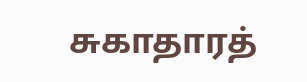சுகாதாரத்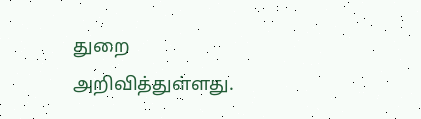துறை அறிவித்துள்ளது.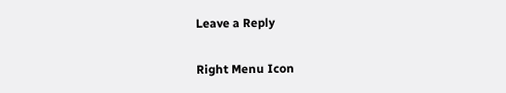Leave a Reply

Right Menu Icon